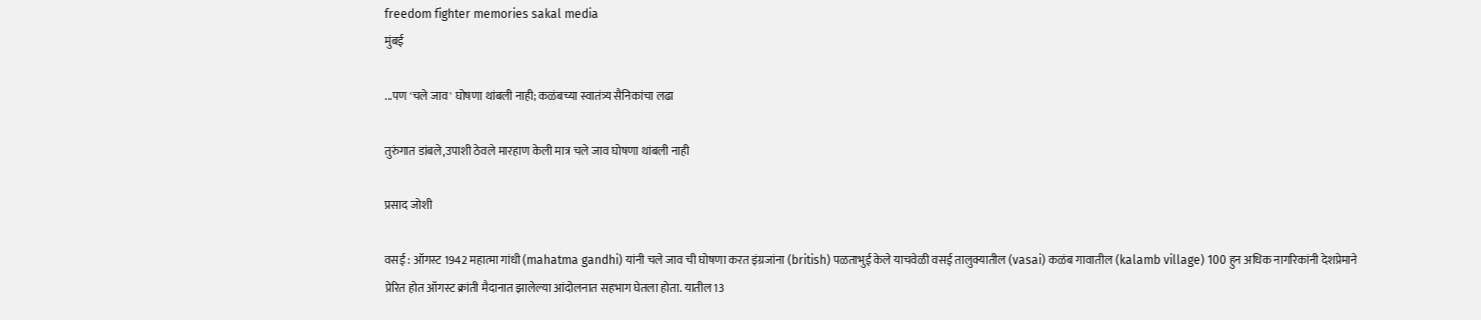freedom fighter memories sakal media
मुंबई

...पण 'चले जाव' घोषणा थांबली नाही; कळंबच्या स्वातंत्र्य सैनिकांचा लढा

तुरुंगात डांबले,उपाशी ठेवले मारहाण केली मात्र चले जाव घोषणा थांबली नाही

प्रसाद जोशी

वसई : ऑगस्ट 1942 महात्मा गांधी (mahatma gandhi) यांनी चले जाव ची घोषणा करत इंग्रजांना (british) पळताभुई केले याचवेळी वसई तालुक्यातील (vasai) कळंब गावातील (kalamb village) 100 हुन अधिक नागरिकांनी देशप्रेमाने प्रेरित होत ऑगस्ट क्रांती मैदानात झालेल्या आंदोलनात सहभाग घेतला होता. यातील13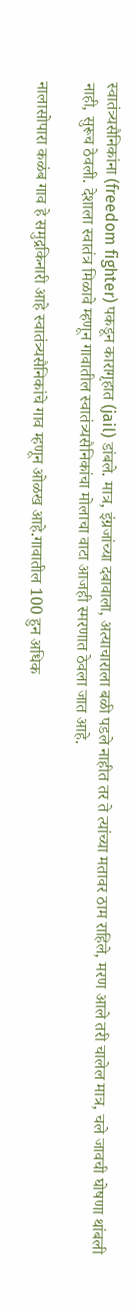स्वातंत्र्यसैनिकांना (freedom fighter) पकडून कारागृहात (jail) डांबले. मात्र, इंग्रजांच्या दबावाला, अत्याचाराला बळी पडले नाहीत तर ते त्यांच्या मतावर ठाम राहिले, मरण आले तरी चालेल मात्र, चले जावची घोषणा थांबली नाही, सुरूच ठेवली. देशाला स्वातंत्र मिळावे म्हणून गावातील स्वातंत्र्यसैनिकांचा मोलाचा वाटा आजही स्मरणात ठेवला जात आहे.

नालासोपारा कळंब गाव हे समुद्रकिनारी आहे स्वातंत्र्यसैनिकांचे गाव म्हणून ओळख आहे.गावातील 100 हुन अधिक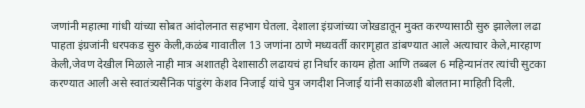जणांनी महात्मा गांधी यांच्या सोबत आंदोलनात सहभाग घेतला. देशाला इंग्रजांच्या जोखडातून मुक्त करण्यासाठी सुरु झालेला लढा पाहता इंग्रजांनी धरपकड सुरु केली,कळंब गावातील 13 जणांना ठाणे मध्यवर्ती कारागृहात डांबण्यात आले अत्याचार केले,मारहाण केली,जेवण देखील मिळाले नाही मात्र अशातही देशासाठी लढायचं हा निर्धार कायम होता आणि तब्बल 6 महिन्यानंतर त्यांची सुटका करण्यात आली असे स्वातंत्र्यसैनिक पांडुरंग केशव निजाई यांचे पुत्र जगदीश निजाई यांनी सकाळशी बोलताना माहिती दिली.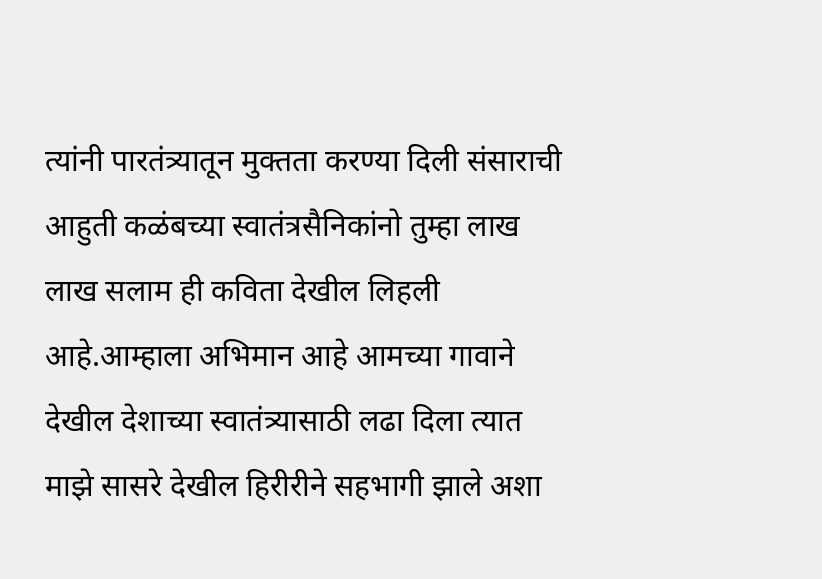त्यांनी पारतंत्र्यातून मुक्तता करण्या दिली संसाराची आहुती कळंबच्या स्वातंत्रसैनिकांनो तुम्हा लाख लाख सलाम ही कविता देखील लिहली आहे.आम्हाला अभिमान आहे आमच्या गावाने देखील देशाच्या स्वातंत्र्यासाठी लढा दिला त्यात माझे सासरे देखील हिरीरीने सहभागी झाले अशा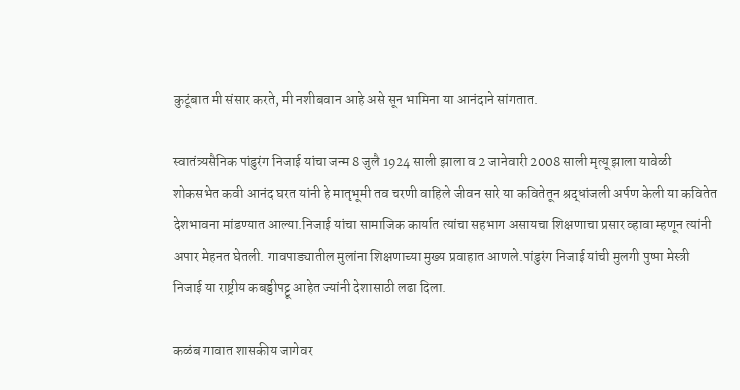कुटूंबात मी संसार करते, मी नशीबवान आहे असे सून भामिना या आनंदाने सांगतात.

स्वातंत्र्यसैनिक पांडुरंग निजाई यांचा जन्म 8 जुलै 1924 साली झाला व 2 जानेवारी 2008 साली मृत्यू झाला यावेळी शोकसभेत कवी आनंद घरत यांनी हे मातृभूमी तव चरणी वाहिले जीवन सारे या कवितेतून श्रद्धांजली अर्पण केली या कवितेत देशभावना मांडण्यात आल्या.निजाई यांचा सामाजिक कार्यात त्यांचा सहभाग असायचा शिक्षणाचा प्रसार व्हावा म्हणून त्यांनी अपार मेहनत घेतली. गावपाड्यातील मुलांना शिक्षणाच्या मुख्य प्रवाहात आणले.पांडुरंग निजाई यांची मुलगी पुष्पा मेस्त्री निजाई या राष्ट्रीय कबड्डीपट्टू आहेत ज्यांनी देशासाठी लढा दिला.

कळंब गावात शासकीय जागेवर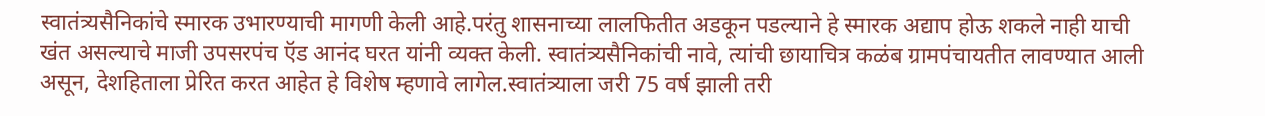स्वातंत्र्यसैनिकांचे स्मारक उभारण्याची मागणी केली आहे.परंतु शासनाच्या लालफितीत अडकून पडल्याने हे स्मारक अद्याप होऊ शकले नाही याची खंत असल्याचे माजी उपसरपंच ऍड आनंद घरत यांनी व्यक्त केली. स्वातंत्र्यसैनिकांची नावे, त्यांची छायाचित्र कळंब ग्रामपंचायतीत लावण्यात आली असून, देशहिताला प्रेरित करत आहेत हे विशेष म्हणावे लागेल.स्वातंत्र्याला जरी 75 वर्ष झाली तरी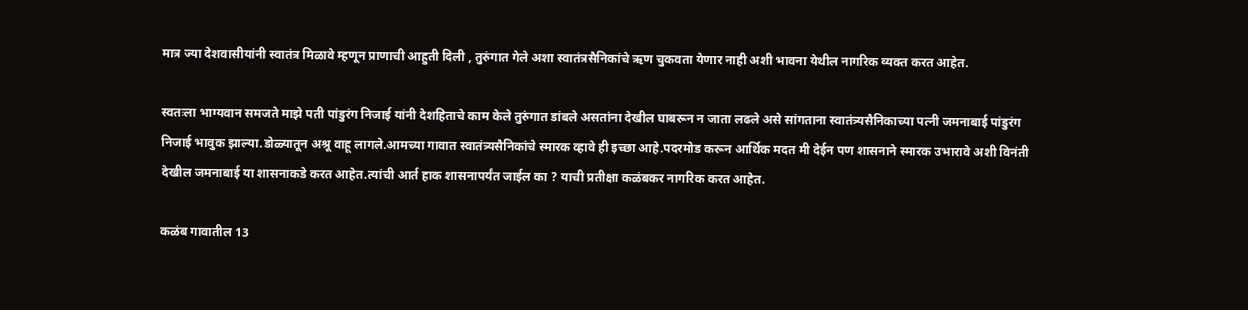मात्र ज्या देशवासीयांनी स्वातंत्र मिळावे म्हणून प्राणाची आहुती दिली , तुरुंगात गेले अशा स्वातंत्रसैनिकांचे ऋण चुकवता येणार नाही अशी भावना येथील नागरिक व्यक्त करत आहेत.

स्वतःला भाग्यवान समजते माझे पती पांडुरंग निजाई यांनी देशहिताचे काम केले तुरुंगात डांबले असतांना देखील घाबरून न जाता लढले असे सांगताना स्वातंत्र्यसैनिकाच्या पत्नी जमनाबाई पांडुरंग निजाई भावुक झाल्या.डोळ्यातून अश्रू वाहू लागले.आमच्या गावात स्वातंत्र्यसैनिकांचे स्मारक व्हावे ही इच्छा आहे.पदरमोड करून आर्थिक मदत मी देईन पण शासनाने स्मारक उभारावे अशी विनंती देखील जमनाबाई या शासनाकडे करत आहेत.त्यांची आर्त हाक शासनापर्यंत जाईल का ? याची प्रतीक्षा कळंबकर नागरिक करत आहेत.

कळंब गावातील 13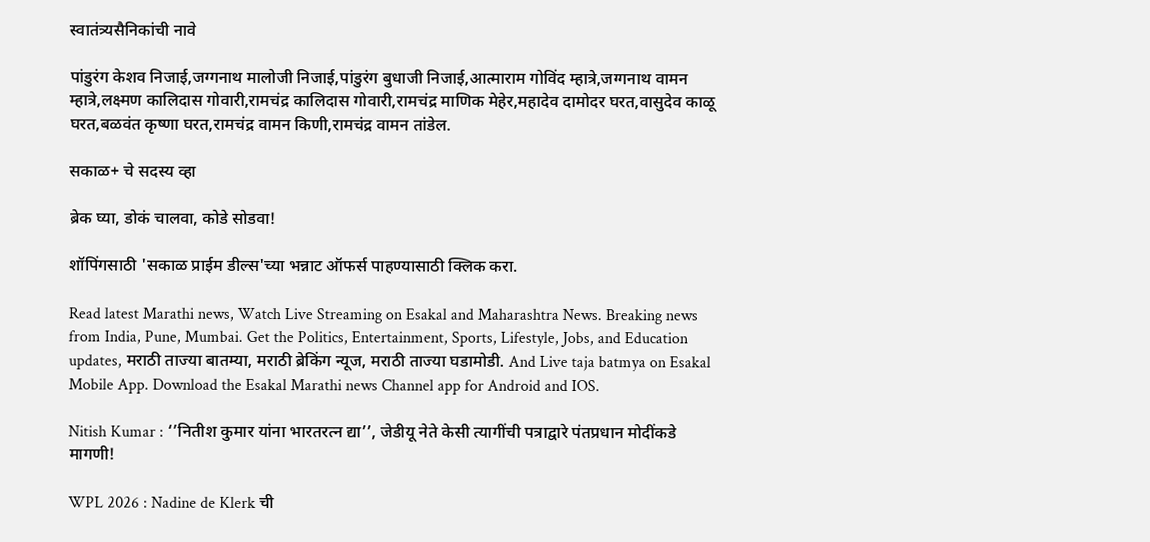स्वातंत्र्यसैनिकांची नावे

पांडुरंग केशव निजाई,जग्गनाथ मालोजी निजाई,पांडुरंग बुधाजी निजाई,आत्माराम गोविंद म्हात्रे,जग्गनाथ वामन म्हात्रे,लक्ष्मण कालिदास गोवारी,रामचंद्र कालिदास गोवारी,रामचंद्र माणिक मेहेर,महादेव दामोदर घरत,वासुदेव काळू घरत,बळवंत कृष्णा घरत,रामचंद्र वामन किणी,रामचंद्र वामन तांडेल.

सकाळ+ चे सदस्य व्हा

ब्रेक घ्या, डोकं चालवा, कोडे सोडवा!

शॉपिंगसाठी 'सकाळ प्राईम डील्स'च्या भन्नाट ऑफर्स पाहण्यासाठी क्लिक करा.

Read latest Marathi news, Watch Live Streaming on Esakal and Maharashtra News. Breaking news from India, Pune, Mumbai. Get the Politics, Entertainment, Sports, Lifestyle, Jobs, and Education updates, मराठी ताज्या बातम्या, मराठी ब्रेकिंग न्यूज, मराठी ताज्या घडामोडी. And Live taja batmya on Esakal Mobile App. Download the Esakal Marathi news Channel app for Android and IOS.

Nitish Kumar : ‘’नितीश कुमार यांना भारतरत्न द्या’’, जेडीयू नेते केसी त्यागींची पत्राद्वारे पंतप्रधान मोदींकडे मागणी!

WPL 2026 : Nadine de Klerk ची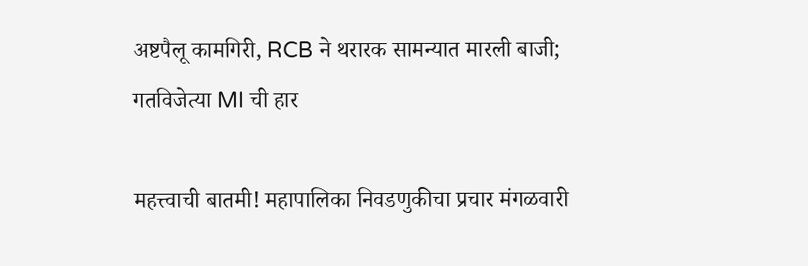अष्टपैलू कामगिरी, RCB ने थरारक सामन्यात मारली बाजी; गतविजेत्या MI ची हार

महत्त्वाची बातमी! महापालिका निवडणुकीचा प्रचार मंगळवारी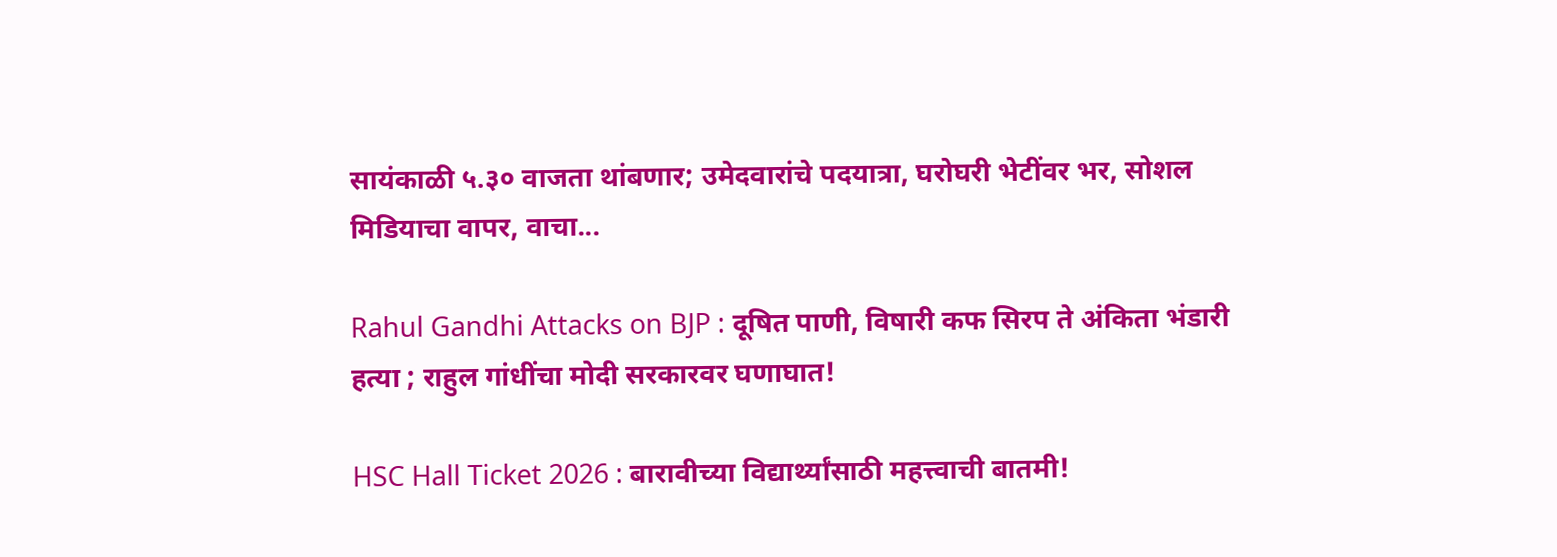सायंकाळी ५.३० वाजता थांबणार; उमेदवारांचे पदयात्रा, घरोघरी भेटींवर भर, सोशल मिडियाचा वापर, वाचा...

Rahul Gandhi Attacks on BJP : दूषित पाणी, विषारी कफ सिरप ते अंकिता भंडारी हत्या ; राहुल गांधींचा मोदी सरकारवर घणाघात!

HSC Hall Ticket 2026 : बारावीच्या विद्यार्थ्यांसाठी महत्त्वाची बातमी!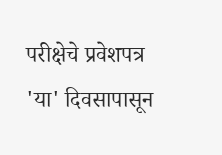परीक्षेचे प्रवेशपत्र 'या' दिवसापासून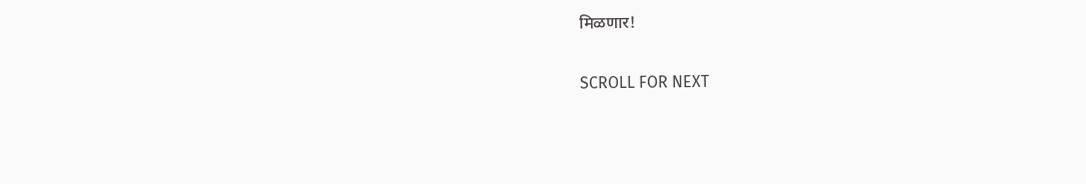मिळणार!

SCROLL FOR NEXT